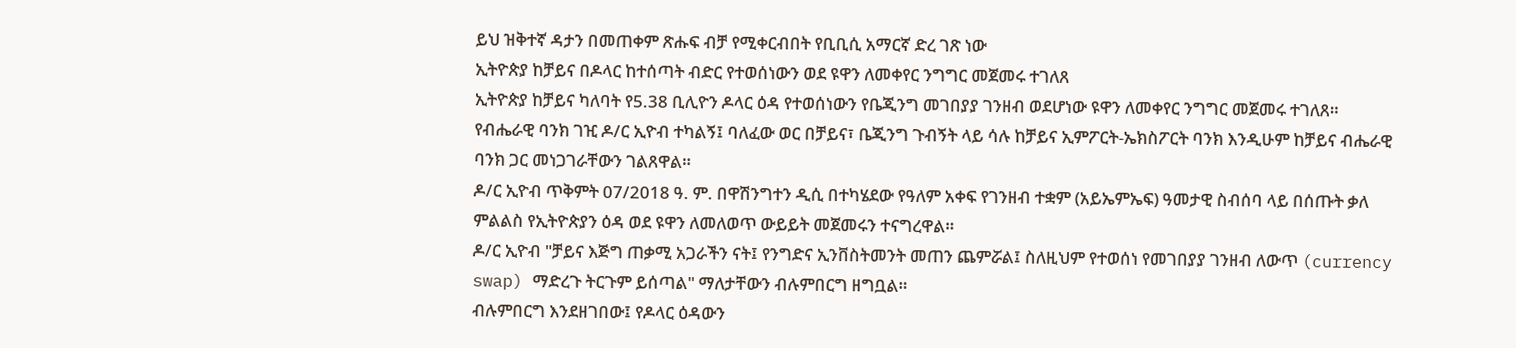ይህ ዝቅተኛ ዳታን በመጠቀም ጽሑፍ ብቻ የሚቀርብበት የቢቢሲ አማርኛ ድረ ገጽ ነው
ኢትዮጵያ ከቻይና በዶላር ከተሰጣት ብድር የተወሰነውን ወደ ዩዋን ለመቀየር ንግግር መጀመሩ ተገለጸ
ኢትዮጵያ ከቻይና ካለባት የ5.38 ቢሊዮን ዶላር ዕዳ የተወሰነውን የቤጂንግ መገበያያ ገንዘብ ወደሆነው ዩዋን ለመቀየር ንግግር መጀመሩ ተገለጸ።
የብሔራዊ ባንክ ገዢ ዶ/ር ኢዮብ ተካልኝ፤ ባለፈው ወር በቻይና፣ ቤጂንግ ጉብኝት ላይ ሳሉ ከቻይና ኢምፖርት-ኤክስፖርት ባንክ እንዲሁም ከቻይና ብሔራዊ ባንክ ጋር መነጋገራቸውን ገልጸዋል።
ዶ/ር ኢዮብ ጥቅምት 07/2018 ዓ. ም. በዋሽንግተን ዲሲ በተካሄደው የዓለም አቀፍ የገንዘብ ተቋም (አይኤምኤፍ) ዓመታዊ ስብሰባ ላይ በሰጡት ቃለ ምልልስ የኢትዮጵያን ዕዳ ወደ ዩዋን ለመለወጥ ውይይት መጀመሩን ተናግረዋል።
ዶ/ር ኢዮብ "ቻይና እጅግ ጠቃሚ አጋራችን ናት፤ የንግድና ኢንቨስትመንት መጠን ጨምሯል፤ ስለዚህም የተወሰነ የመገበያያ ገንዘብ ለውጥ (currency swap) ማድረጉ ትርጉም ይሰጣል" ማለታቸውን ብሉምበርግ ዘግቧል።
ብሉምበርግ እንደዘገበው፤ የዶላር ዕዳውን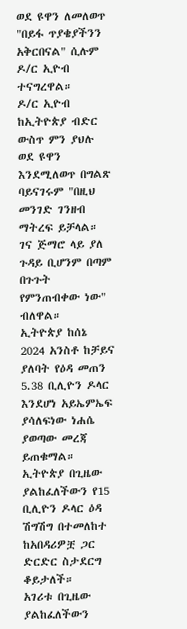ወደ ዩዋን ለመለወጥ "በይፋ ጥያቄያችንን አቅርበናል" ሲሉም ዶ/ር ኢዮብ ተናግረዋል።
ዶ/ር ኢዮብ ከኢትዮጵያ ብድር ውስጥ ምን ያህሉ ወደ ዩዋን እንደሚለወጥ በግልጽ ባይናገሩም "በዚህ መንገድ ገንዘብ ማትረፍ ይቻላል። ገና ጅማሮ ላይ ያለ ጉዳይ ቢሆንም በጣም በጉጉት የምንጠብቀው ነው" ብለዋል።
ኢትዮጵያ ከሰኔ 2024 አንስቶ ከቻይና ያለባት የዕዳ መጠን 5.38 ቢሊዮን ዶላር እንደሆነ አይኤምኤፍ ያሳለፍነው ነሐሴ ያወጣው መረጃ ይጠቁማል።
ኢትዮጵያ በጊዜው ያልከፈለችውን የ15 ቢሊዮን ዶላር ዕዳ ሽግሽግ በተመለከተ ከአበዳሪዎቿ ጋር ድርድር ስታደርግ ቆይታለች።
አገሪቱ በጊዜው ያልከፈለችውን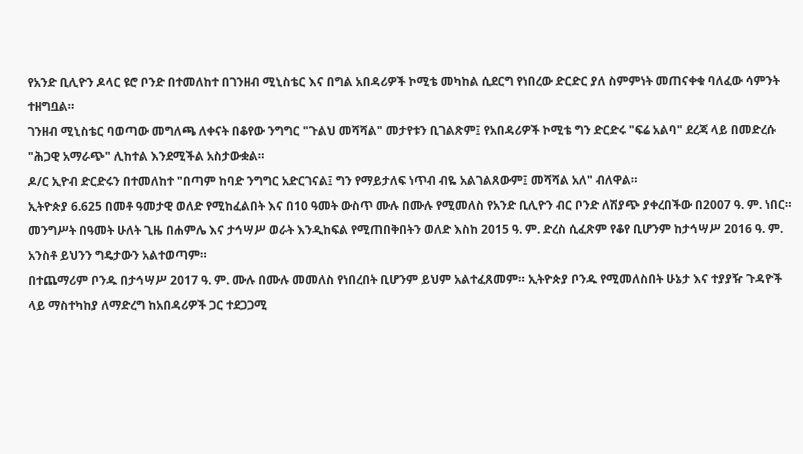የአንድ ቢሊዮን ዶላር ዩሮ ቦንድ በተመለከተ በገንዘብ ሚኒስቴር እና በግል አበዳሪዎች ኮሚቴ መካከል ሲደርግ የነበረው ድርድር ያለ ስምምነት መጠናቀቁ ባለፈው ሳምንት ተዘግቧል።
ገንዘብ ሚኒስቴር ባወጣው መግለጫ ለቀናት በቆየው ንግግር "ጉልህ መሻሻል" መታየቱን ቢገልጽም፤ የአበዳሪዎች ኮሚቴ ግን ድርድሩ "ፍሬ አልባ" ደረጃ ላይ በመድረሱ "ሕጋዊ አማራጭ" ሊከተል እንደሚችል አስታውቋል።
ዶ/ር ኢዮብ ድርድሩን በተመለከተ "በጣም ከባድ ንግግር አድርገናል፤ ግን የማይታለፍ ነጥብ ብዬ አልገልጸውም፤ መሻሻል አለ" ብለዋል።
ኢትዮጵያ 6.625 በመቶ ዓመታዊ ወለድ የሚከፈልበት እና በ10 ዓመት ውስጥ ሙሉ በሙሉ የሚመለስ የአንድ ቢሊዮን ብር ቦንድ ለሽያጭ ያቀረበችው በ2007 ዓ. ም. ነበር።
መንግሥት በዓመት ሁለት ጊዜ በሐምሌ እና ታኅሣሥ ወራት እንዲከፍል የሚጠበቅበትን ወለድ እስከ 2015 ዓ. ም. ድረስ ሲፈጽም የቆየ ቢሆንም ከታኅሣሥ 2016 ዓ. ም. አንስቶ ይህንን ግዴታውን አልተወጣም።
በተጨማሪም ቦንዱ በታኅሣሥ 2017 ዓ. ም. ሙሉ በሙሉ መመለስ የነበረበት ቢሆንም ይህም አልተፈጸመም። ኢትዮጵያ ቦንዱ የሚመለስበት ሁኔታ እና ተያያዥ ጉዳዮች ላይ ማስተካከያ ለማድረግ ከአበዳሪዎች ጋር ተደጋጋሚ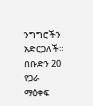ንግግሮችን አድርጋለች።
በቡድን 20 የጋራ ማዕቀፍ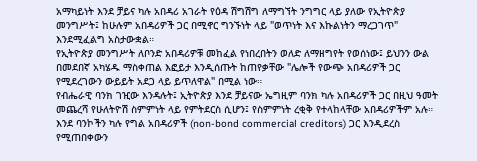አማካይነት እንደ ቻይና ካሉ አበዳሪ አገራት የዕዳ ሽግሽግ ለማግኘት ንግግር ላይ ያለው የኢትዮጵያ መንግሥት፤ ከሁሉም አበዳሪዎች ጋር በሚኖር ግንኙነት ላይ "ወጥነት እና እኩልነትን ማረጋገጥ" እንደሚፈልግ አስታውቋል።
የኢትዮጵያ መንግሥት ለቦንድ አበዳሪዎቹ መከፈል የነበረበትን ወለድ ለማዘግየት የወሰነው፤ ይህንን ውል በመደበኛ አካሄዱ ማስቀጠል እፎይታ እንዲሰጡት ከጠየቃቸው "ሌሎች የውጭ አበዳሪዎች ጋር የሚደረገውን ውይይት አደጋ ላይ ይጥለዋል" በሚል ነው።
የብሔራዊ ባንክ ገዢው እንዳሉት፤ ኢትዮጵያ እንደ ቻይናው ኤግዚም ባንክ ካሉ አበዳሪዎች ጋር በዚህ ዓመት መጨረሻ የሁለትዮሽ ስምምነት ላይ የምትደርስ ሲሆን፤ የስምምነት ረቂቅ የተላከላቸው አበዳሪዎችም አሉ።
እንደ ባንኮችን ካሉ የግል አበዳሪዎች (non-bond commercial creditors) ጋር እንዲደረስ የሚጠበቀውን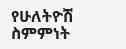የሁለትዮሽ ስምምነት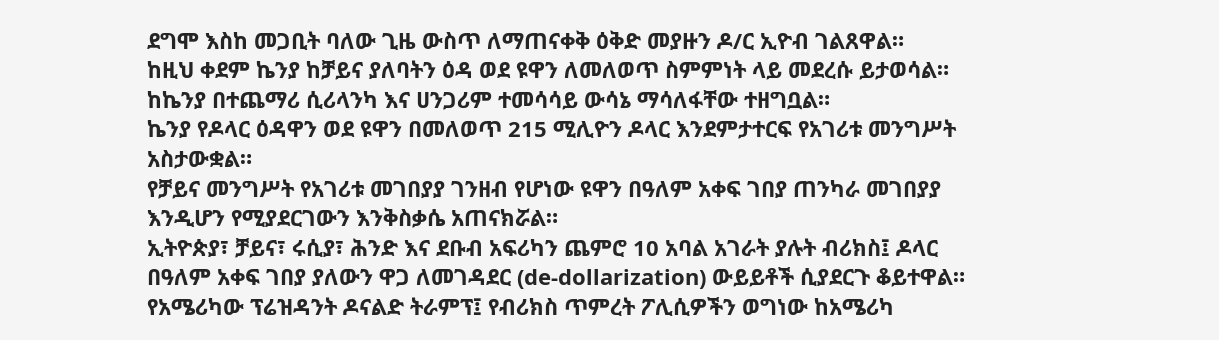ደግሞ እስከ መጋቢት ባለው ጊዜ ውስጥ ለማጠናቀቅ ዕቅድ መያዙን ዶ/ር ኢዮብ ገልጸዋል።
ከዚህ ቀደም ኬንያ ከቻይና ያለባትን ዕዳ ወደ ዩዋን ለመለወጥ ስምምነት ላይ መደረሱ ይታወሳል። ከኬንያ በተጨማሪ ሲሪላንካ እና ሀንጋሪም ተመሳሳይ ውሳኔ ማሳለፋቸው ተዘግቧል።
ኬንያ የዶላር ዕዳዋን ወደ ዩዋን በመለወጥ 215 ሚሊዮን ዶላር እንደምታተርፍ የአገሪቱ መንግሥት አስታውቋል።
የቻይና መንግሥት የአገሪቱ መገበያያ ገንዘብ የሆነው ዩዋን በዓለም አቀፍ ገበያ ጠንካራ መገበያያ እንዲሆን የሚያደርገውን እንቅስቃሴ አጠናክሯል።
ኢትዮጵያ፣ ቻይና፣ ሩሲያ፣ ሕንድ እና ደቡብ አፍሪካን ጨምሮ 10 አባል አገራት ያሉት ብሪክስ፤ ዶላር በዓለም አቀፍ ገበያ ያለውን ዋጋ ለመገዳደር (de-dollarization) ውይይቶች ሲያደርጉ ቆይተዋል።
የአሜሪካው ፕሬዝዳንት ዶናልድ ትራምፕ፤ የብሪክስ ጥምረት ፖሊሲዎችን ወግነው ከአሜሪካ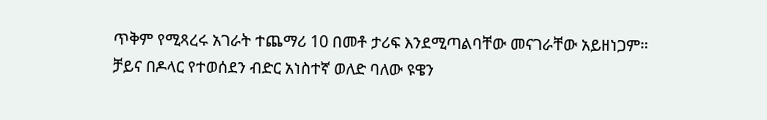ጥቅም የሚጻረሩ አገራት ተጨማሪ 10 በመቶ ታሪፍ እንደሚጣልባቸው መናገራቸው አይዘነጋም።
ቻይና በዶላር የተወሰደን ብድር አነስተኛ ወለድ ባለው ዩዌን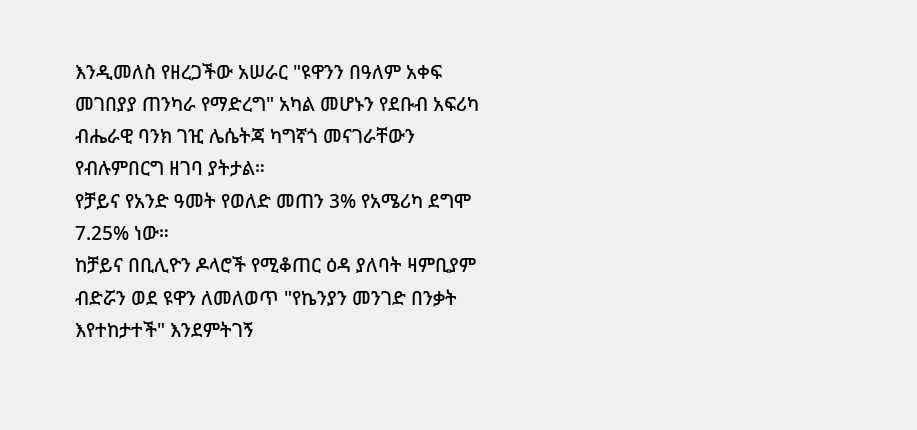እንዲመለስ የዘረጋችው አሠራር "ዩዋንን በዓለም አቀፍ መገበያያ ጠንካራ የማድረግ" አካል መሆኑን የደቡብ አፍሪካ ብሔራዊ ባንክ ገዢ ሌሴትጃ ካግኛጎ መናገራቸውን የብሉምበርግ ዘገባ ያትታል።
የቻይና የአንድ ዓመት የወለድ መጠን 3% የአሜሪካ ደግሞ 7.25% ነው።
ከቻይና በቢሊዮን ዶላሮች የሚቆጠር ዕዳ ያለባት ዛምቢያም ብድሯን ወደ ዩዋን ለመለወጥ "የኬንያን መንገድ በንቃት እየተከታተች" እንደምትገኝ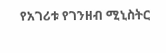የአገሪቱ የገንዘብ ሚኒስትር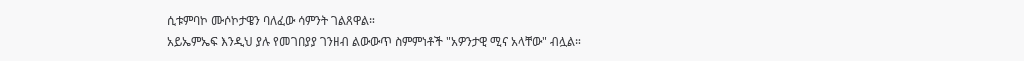ሲቱምባኮ ሙሶኮታዌን ባለፈው ሳምንት ገልጸዋል።
አይኤምኤፍ እንዲህ ያሉ የመገበያያ ገንዘብ ልውውጥ ስምምነቶች "አዎንታዊ ሚና አላቸው" ብሏል።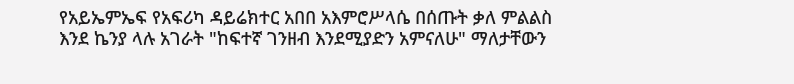የአይኤምኤፍ የአፍሪካ ዳይሬክተር አበበ አእምሮሥላሴ በሰጡት ቃለ ምልልስ እንደ ኬንያ ላሉ አገራት "ከፍተኛ ገንዘብ እንደሚያድን አምናለሁ" ማለታቸውን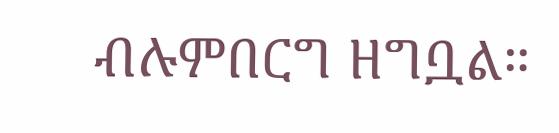ብሉምበርግ ዘግቧል።